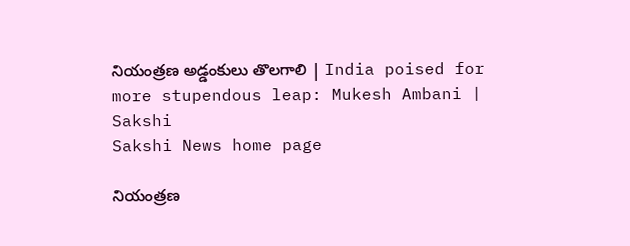నియంత్రణ అడ్డంకులు తొలగాలి | India poised for more stupendous leap: Mukesh Ambani | Sakshi
Sakshi News home page

నియంత్రణ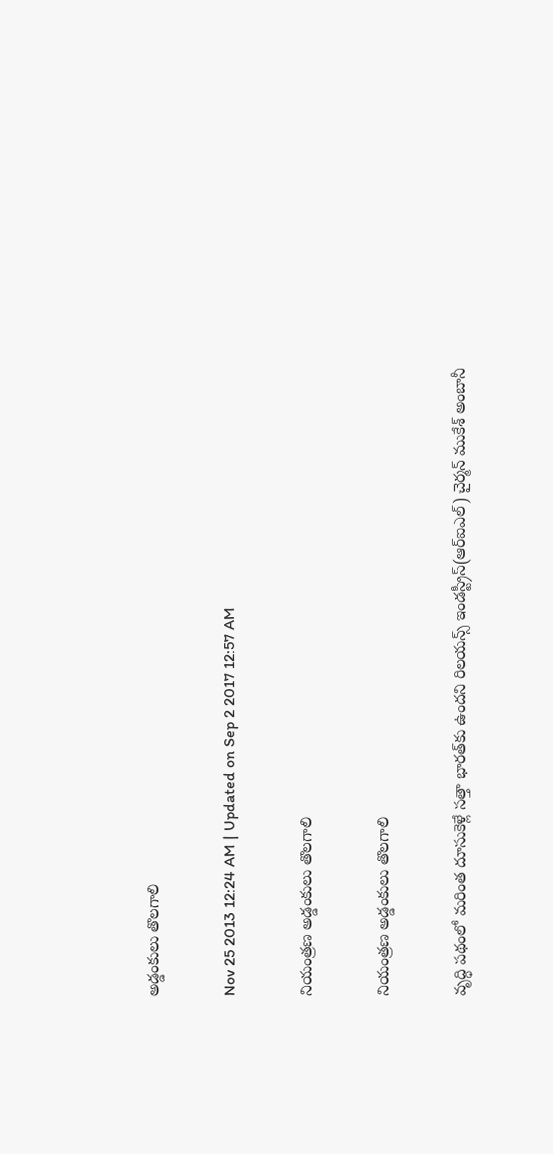అడ్డంకులు తొలగాలి

Nov 25 2013 12:24 AM | Updated on Sep 2 2017 12:57 AM

నియంత్రణ అడ్డంకులు తొలగాలి

నియంత్రణ అడ్డంకులు తొలగాలి

వృద్ధి పథంలో మరింత దూసుకెళ్లే సత్తా భారత్‌కు ఉందని రిలయన్స్ ఇండస్ట్రీస్(ఆర్‌ఐఎల్) చైర్మన్ ముకేశ్ అంబానీ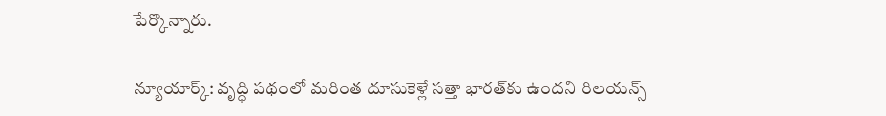పేర్కొన్నారు.

న్యూయార్క్: వృద్ధి పథంలో మరింత దూసుకెళ్లే సత్తా భారత్‌కు ఉందని రిలయన్స్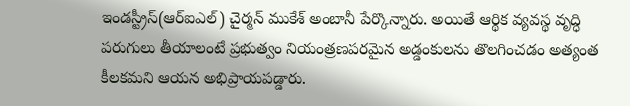ఇండస్ట్రీస్(ఆర్‌ఐఎల్) చైర్మన్ ముకేశ్ అంబానీ పేర్కొన్నారు. అయితే ఆర్థిక వ్యవస్థ వృద్ధి పరుగులు తీయాలంటే ప్రభుత్వం నియంత్రణపరమైన అడ్డంకులను తొలగించడం అత్యంత కీలకమని ఆయన అభిప్రాయపడ్డారు.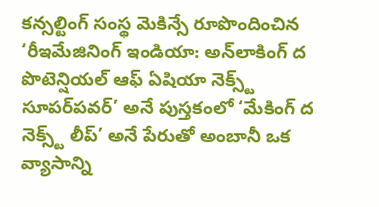కన్సల్టింగ్ సంస్థ మెకిన్సే రూపొందించిన ‘రీఇమేజినింగ్ ఇండియా: అన్‌లాకింగ్ ద పొటెన్షియల్ ఆఫ్ ఏషియా నెక్స్ట్ సూపర్‌పవర్’ అనే పుస్తకంలో ‘మేకింగ్ ద నెక్స్ట్ లీప్’ అనే పేరుతో అంబానీ ఒక వ్యాసాన్ని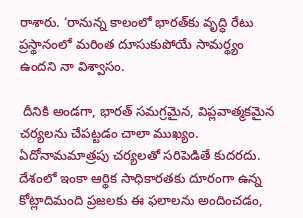రాశారు. ‘రానున్న కాలంలో భారత్‌కు వృద్ధి రేటు ప్రస్థానంలో మరింత దూసుకుపోయే సామర్థ్యం ఉందని నా విశ్వాసం.

 దీనికి అండగా, భారత్ సమగ్రమైన, విప్లవాత్మకమైన చర్యలను చేపట్టడం చాలా ముఖ్యం. ఏదోనామమాత్రపు చర్యలతో సరిపెడితే కుదరదు. దేశంలో ఇంకా ఆర్థిక సాధికారతకు దూరంగా ఉన్న కోట్లాదిమంది ప్రజలకు ఈ ఫలాలను అందించడం,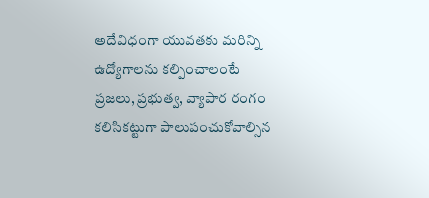అదేవిధంగా యువతకు మరిన్ని ఉద్యోగాలను కల్పించాలంటే ప్రజలు, ప్రభుత్వ, వ్యాపార రంగం కలిసికట్టుగా పాలుపంచుకోవాల్సిన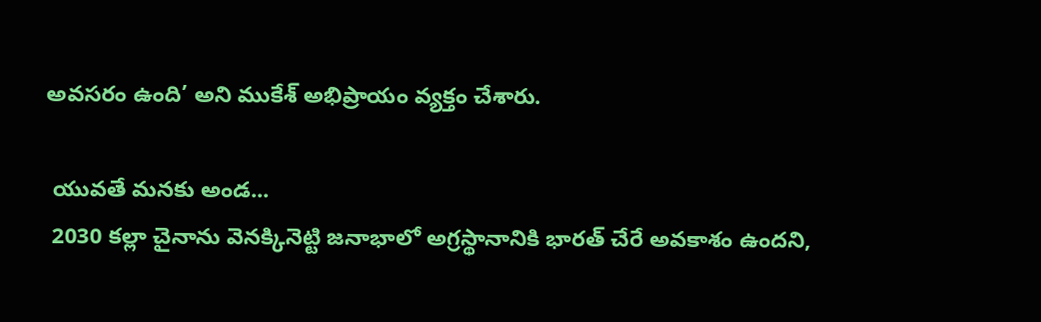అవసరం ఉంది’ అని ముకేశ్ అభిప్రాయం వ్యక్తం చేశారు.

 యువతే మనకు అండ...
 2030 కల్లా చైనాను వెనక్కినెట్టి జనాభాలో అగ్రస్థానానికి భారత్ చేరే అవకాశం ఉందని,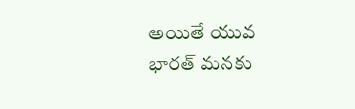అయితే యువ భారత్ మనకు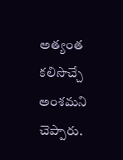అత్యంత కలిసొచ్చే అంశమని చెప్పారు.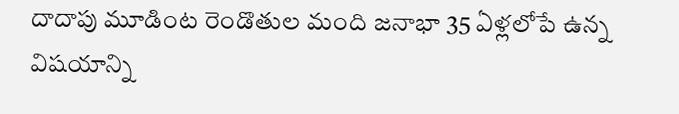దాదాపు మూడింట రెండొతుల మంది జనాభా 35 ఏళ్లలోపే ఉన్న విషయాన్ని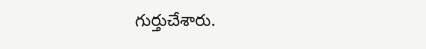గుర్తుచేశారు.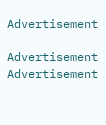Advertisement

Advertisement
Advertisement